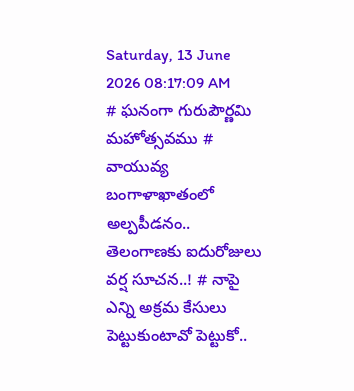Saturday, 13 June 2026 08:17:09 AM
# ఘనంగా గురుపౌర్ణమి మహోత్సవము # వాయువ్య బంగాళాఖాతంలో అల్పపీడనం.. తెలంగాణకు ఐదురోజులు వర్ష సూచన..! # నాపై ఎన్ని అక్రమ కేసులు పెట్టుకుంటావో పెట్టుకో..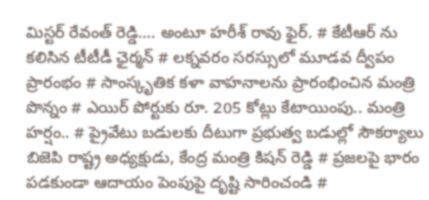మిస్టర్ రేవంత్ రెడ్డి…. అంటూ హరీశ్ రావు ఫైర్. # కేటీఆర్ ను కలిసిన టీటీడీ ఛైర్మన్ # లక్నవరం సరస్సులో మూడవ ద్వీపం ప్రారంభం # సాంస్కృతిక కళా వాహనాలను ప్రారంభించిన మంత్రి పొన్నం # ఎయిర్ పోర్టుకు రూ. 205 కోట్లు కేటాయింపు.. మంత్రి హర్షం.. # ప్రైవేటు బడులకు దీటుగా ప్రభుత్వ బడుల్లో సౌకర్యాలు బిజెపి రాష్ట్ర అధ్యక్షుడు, కేంద్ర మంత్రి కిషన్ రెడ్డి # ప్రజలపై భారం పడకుండా ఆదాయం పెంపుపై దృష్టి సారించండి #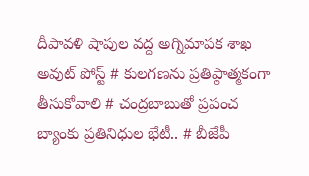దీపావళి షాపుల వద్ద అగ్నిమాపక శాఖ అవుట్ పోస్ట్ # కులగణను ప్రతిప్ఠాత్మకంగా తీసుకోవాలి # చంద్రబాబుతో ప్రపంచ బ్యాంకు ప్రతినిధుల భేటీ.. # బీజేపీ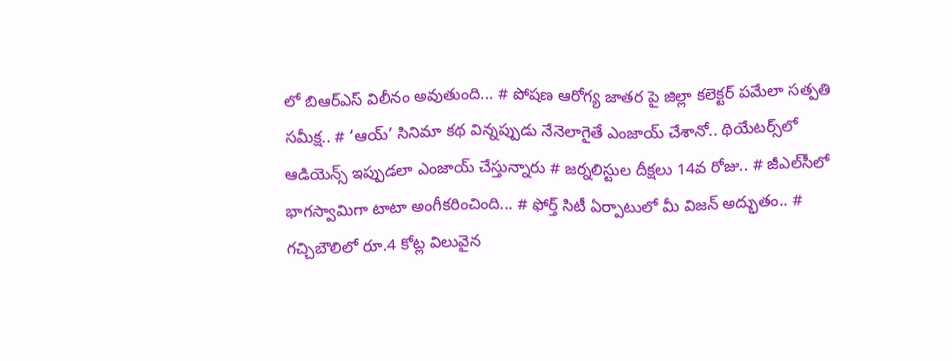లో బిఆర్ఎస్ విలీనం అవుతుంది... # పోషణ ఆరోగ్య జాతర పై జిల్లా కలెక్టర్ పమేలా సత్పతి సమీక్ష.. # ‘ఆయ్’ సినిమా కథ విన్నప్పుడు నేనెలాగైతే ఎంజాయ్ చేశానో.. థియేట‌ర్స్‌లో ఆడియెన్స్ ఇప్పుడ‌లా ఎంజాయ్ చేస్తున్నారు # జర్నలిస్టుల దీక్షలు 14వ రోజు.. # జీఎల్‌సీలో భాగస్వామిగా టాటా అంగీకరించింది... # ఫోర్త్ సిటీ ఏర్పాటులో మీ విజ‌న్ అద్భుతం.. # గచ్చిబౌలిలో రూ.4 కోట్ల విలువైన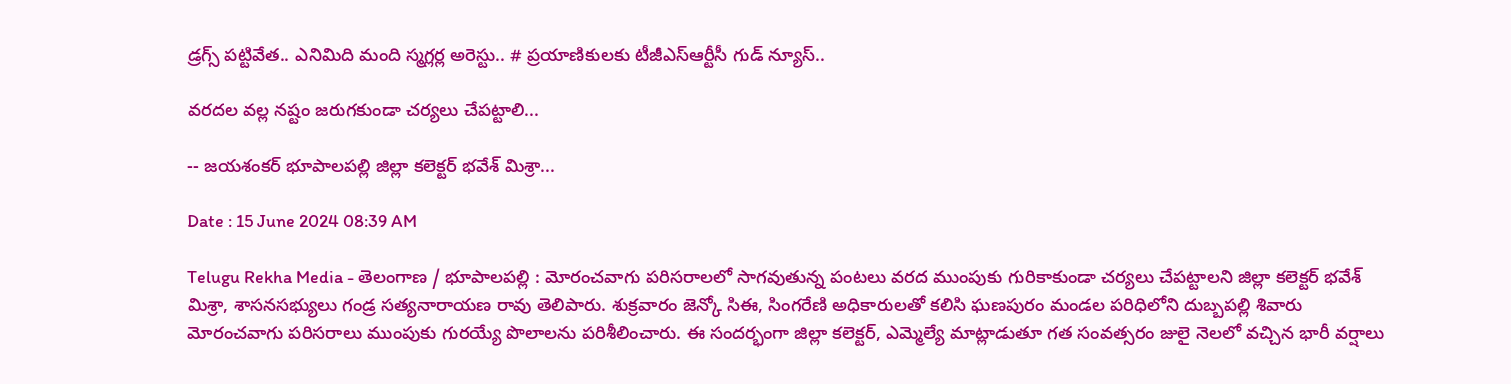డ్రగ్స్ పట్టివేత.. ఎనిమిది మంది స్మగ్లర్ల అరెస్టు.. # ప్రయాణికులకు టీజీఎస్‌ఆర్టీసీ గుడ్ న్యూస్..

వరదల వల్ల నష్టం జరుగకుండా చర్యలు చేపట్టాలి...

-- జయశంకర్ భూపాలపల్లి జిల్లా కలెక్టర్ భవేశ్ మిశ్రా...

Date : 15 June 2024 08:39 AM

Telugu Rekha Media - తెలంగాణ / భూపాలపల్లి : మోరంచవాగు పరిసరాలలో సాగవుతున్న పంటలు వరద ముంపుకు గురికాకుండా చర్యలు చేపట్టాలని జిల్లా కలెక్టర్ భవేశ్ మిశ్రా, శాసనసభ్యులు గండ్ర సత్యనారాయణ రావు తెలిపారు. శుక్రవారం జెన్కో సిఈ, సింగరేణి అధికారులతో కలిసి ఘణపురం మండల పరిధిలోని దుబ్బపల్లి శివారు మోరంచవాగు పరిసరాలు ముంపుకు గురయ్యే పొలాలను పరిశీలించారు. ఈ సందర్భంగా జిల్లా కలెక్టర్, ఎమ్మెల్యే మాట్లాడుతూ గత సంవత్సరం జులై నెలలో వచ్చిన భారీ వర్షాలు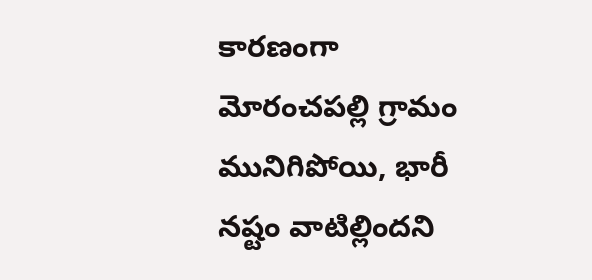కారణంగా మోరంచపల్లి గ్రామం మునిగిపోయి, భారీ నష్టం వాటిల్లిందని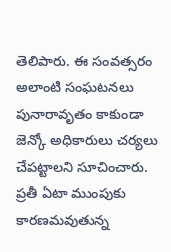తెలిపారు. ఈ సంవత్సరం అలాంటి సంఘటనలు పునారావృతం కాకుండా జెన్కో అధికారులు చర్యలు చేపట్టాలని సూచించారు. ప్రతీ ఏటా ముంపుకు కారణమవుతున్న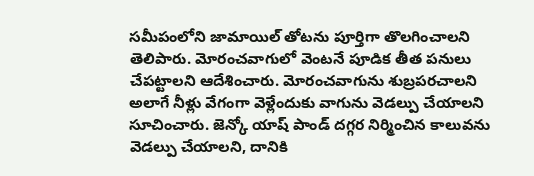సమీపంలోని జామాయిల్ తోటను పూర్తిగా తొలగించాలని తెలిపారు. మోరంచవాగులో వెంటనే పూడిక తీత పనులు చేపట్టాలని ఆదేశించారు. మోరంచవాగును శుబ్రపరచాలని అలాగే నీళ్లు వేగంగా వెళ్లేందుకు వాగును వెడల్పు చేయాలని సూచించారు. జెన్కో యాష్ పాండ్ దగ్గర నిర్మించిన కాలువను వెడల్పు చేయాలని, దానికి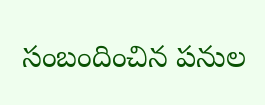సంబందించిన పనుల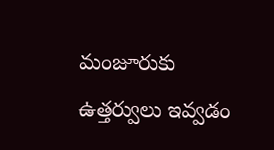మంజూరుకు ఉత్తర్వులు ఇవ్వడం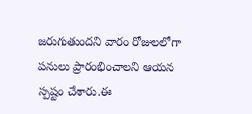జరుగుతుందని వారం రోజులలోగా పనులు ప్రారంభించాలని ఆయన స్పష్టం చేశారు.ఈ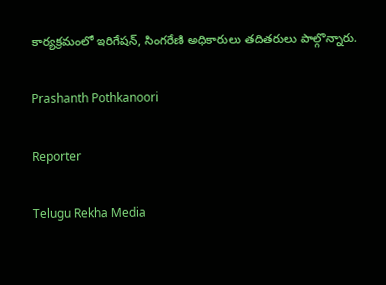కార్యక్రమంలో ఇరిగేషన్, సింగరేణి అధికారులు తదితరులు పాల్గొన్నారు.

Prashanth Pothkanoori

Reporter

Telugu Rekha Media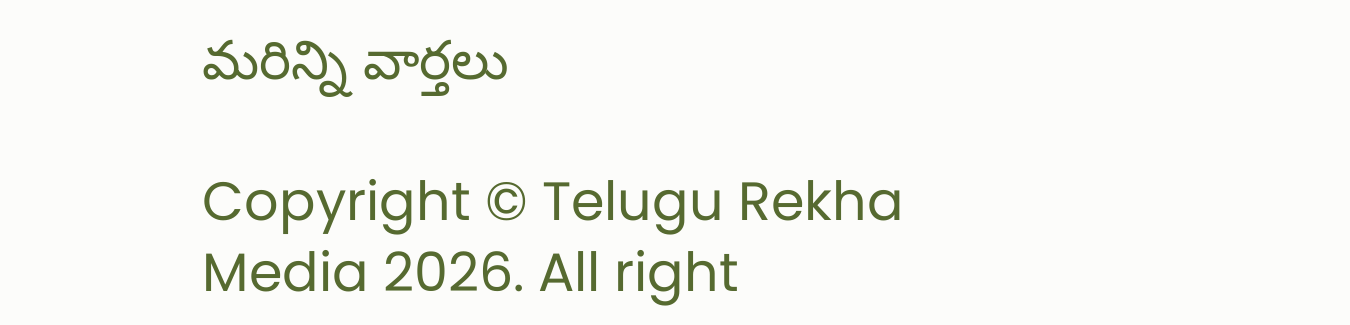మరిన్ని వార్తలు

Copyright © Telugu Rekha Media 2026. All right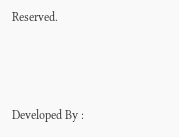Reserved.



Developed By :